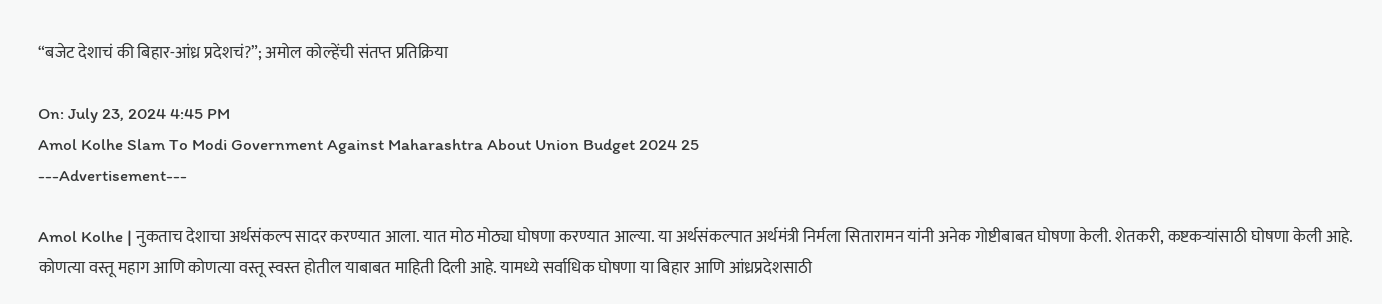“बजेट देशाचं की बिहार-आंध्र प्रदेशचं?”; अमोल कोल्हेंची संतप्त प्रतिक्रिया

On: July 23, 2024 4:45 PM
Amol Kolhe Slam To Modi Government Against Maharashtra About Union Budget 2024 25
---Advertisement---

Amol Kolhe | नुकताच देशाचा अर्थसंकल्प सादर करण्यात आला. यात मोठ मोठ्या घोषणा करण्यात आल्या. या अर्थसंकल्पात अर्थमंत्री निर्मला सितारामन यांनी अनेक गोष्टीबाबत घोषणा केली. शेतकरी, कष्टकऱ्यांसाठी घोषणा केली आहे. कोणत्या वस्तू महाग आणि कोणत्या वस्तू स्वस्त होतील याबाबत माहिती दिली आहे. यामध्ये सर्वाधिक घोषणा या बिहार आणि आंध्रप्रदेशसाठी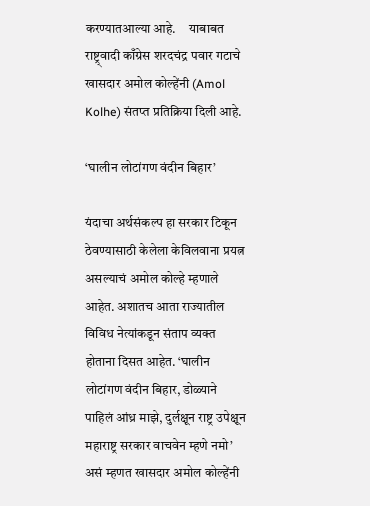करण्यातआल्या आहे.     याबाबत राष्ट्र्वादी काँग्रेस शरदचंद्र पवार गटाचे खासदार अमोल कोल्हेंनी (Amol Kolhe) संतप्त प्रतिक्रिया दिली आहे.

‘घालीन लोटांगण वंदीन बिहार’

यंदाचा अर्थसंकल्प हा सरकार टिकून ठेवण्यासाठी केलेला केविलवाना प्रयत्न असल्याचं अमोल कोल्हे म्हणाले आहेत. अशातच आता राज्यातील विविध नेत्यांकडून संताप व्यक्त होताना दिसत आहेत. ‘घालीन लोटांगण वंदीन बिहार, डोळ्याने पाहिलं आंध्र माझे, दुर्लक्षून राष्ट्र उपेक्षून महाराष्ट्र सरकार वाचवेन म्हणे नमो’ असं म्हणत खासदार अमोल कोल्हेंनी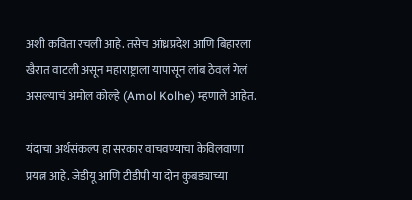अशी कविता रचली आहे. तसेच आंध्रप्रदेश आणि बिहारला खैरात वाटली असून महाराष्ट्राला यापासून लांब ठेवलं गेलं असल्याचं अमोल कोल्हे (Amol Kolhe) म्हणाले आहेत.

यंदाचा अर्थसंकल्प हा सरकार वाचवण्याचा केविलवाणा प्रयत्न आहे. जेडीयू आणि टीडीपी या दोन कुबड्याच्या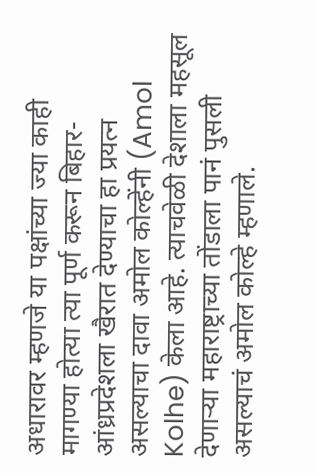अधारावर म्हणजे या पक्षांच्या ज्या काही मागण्या होत्या त्या पूर्ण करून बिहार-आंध्रप्रदेशला खैरात देण्याचा हा प्रयत्न असल्याचा दावा अमोल कोल्हेंनी (Amol Kolhe) केला आहे. त्याचवेळी देशाला महसूल देणाऱ्या महाराष्ट्राच्या तोंडाला पानं पुसली असल्याचं अमोल कोल्हे म्हणाले.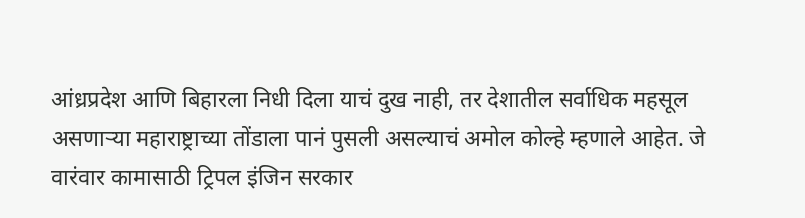आंध्रप्रदेश आणि बिहारला निधी दिला याचं दुख नाही, तर देशातील सर्वाधिक महसूल असणाऱ्या महाराष्ट्राच्या तोंडाला पानं पुसली असल्याचं अमोल कोल्हे म्हणाले आहेत. जे वारंवार कामासाठी ट्रिपल इंजिन सरकार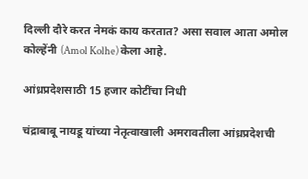दिल्ली दौरे करत नेमकं काय करतात? असा सवाल आता अमोल कोल्हेंनी (Amol Kolhe) केला आहे.

आंध्रप्रदेशसाठी 15 हजार कोटींचा निधी

चंद्राबाबू नायडू यांच्या नेतृत्वाखाली अमरावतीला आंध्रप्रदेशची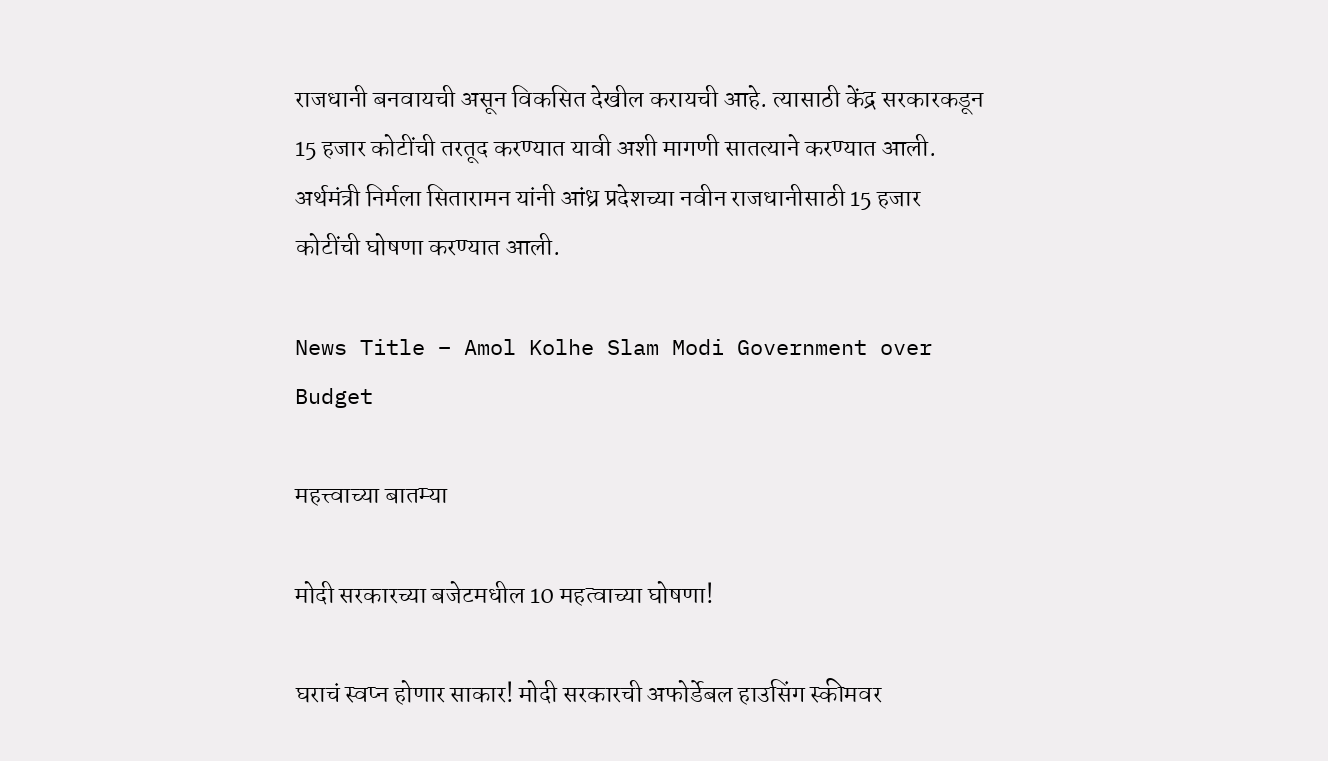राजधानी बनवायची असून विकसित देखील करायची आहे. त्यासाठी केंद्र सरकारकडून 15 हजार कोटींची तरतूद करण्यात यावी अशी मागणी सातत्याने करण्यात आली. अर्थमंत्री निर्मला सितारामन यांनी आंध्र प्रदेशच्या नवीन राजधानीसाठी 15 हजार कोटींची घोषणा करण्यात आली.

News Title – Amol Kolhe Slam Modi Government over Budget

महत्त्वाच्या बातम्या

मोदी सरकारच्या बजेटमधील 10 महत्वाच्या घोषणा!

घराचं स्वप्न होणार साकार! मोदी सरकारची अफोर्डेबल हाउसिंग स्कीमवर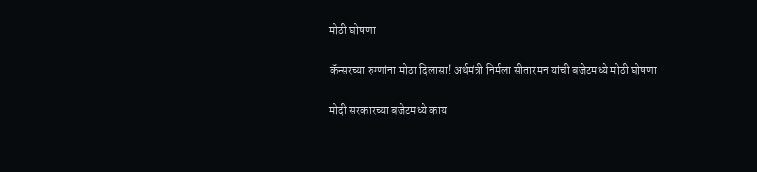मोठी घोषणा

कॅन्सरच्या रुग्णांना मोठा दिलासा! अर्थमंत्री निर्मला सीतारमन यांची बजेटमध्ये मोठी घोषणा

मोदी सरकारच्या बजेटमध्ये काय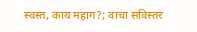स्वस्त, काय महाग?; वाचा सविस्तर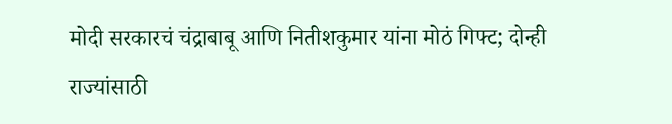मोदी सरकारचं चंद्राबाबू आणि नितीशकुमार यांना मोठं गिफ्ट; दोन्ही राज्यांसाठी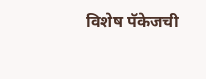विशेष पॅकेजची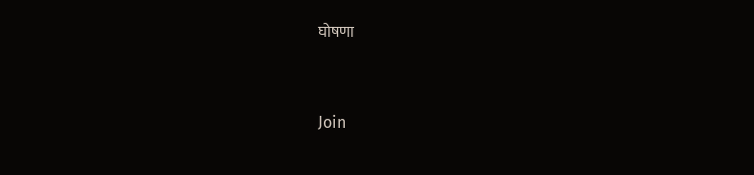घोषणा



Join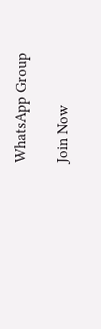WhatsApp Group

Join Now